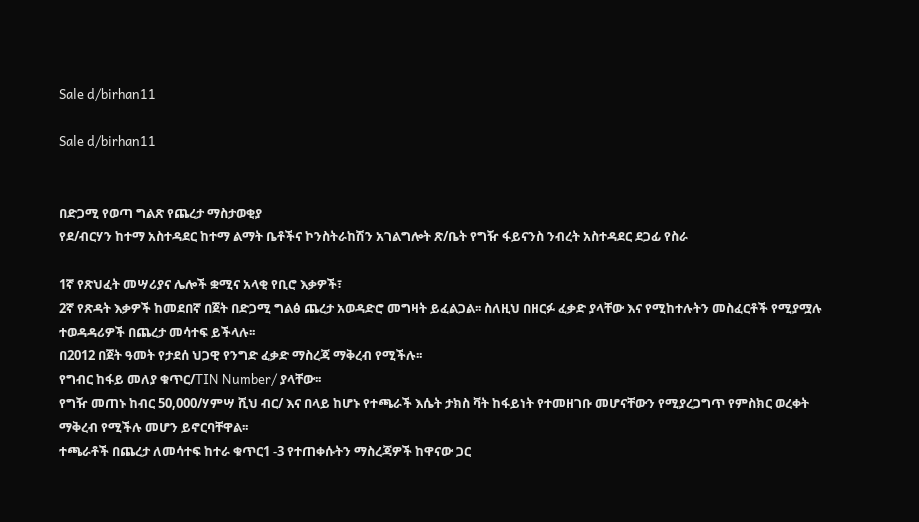Sale d/birhan11

Sale d/birhan11


በድጋሚ የወጣ ግልጽ የጨረታ ማስታወቂያ
የደ/ብርሃን ከተማ አስተዳደር ከተማ ልማት ቤቶችና ኮንስትራከሽን አገልግሎት ጽ/ቤት የግዥ ፋይናንስ ንብረት አስተዳደር ደጋፊ የስራ

1ኛ የጽህፈት መሣሪያና ሌሎች ቋሚና አላቂ የቢሮ እቃዎች፣
2ኛ የጽዳት እቃዎች ከመደበኛ በጀት በድጋሚ ግልፅ ጨረታ አወዳድሮ መግዛት ይፈልጋል፡፡ ስለዚህ በዘርፉ ፈቃድ ያላቸው እና የሚከተሉትን መስፈርቶች የሚያሟሉ ተወዳዳሪዎች በጨረታ መሳተፍ ይችላሉ፡፡
በ2012 በጀት ዓመት የታደሰ ህጋዊ የንግድ ፈቃድ ማስረጃ ማቅረብ የሚችሉ፡፡
የግብር ከፋይ መለያ ቁጥር/TIN Number/ ያላቸው፡፡
የግዥ መጠኑ ከብር 50,000/ሃምሣ ሺህ ብር/ እና በላይ ከሆኑ የተጫራች እሴት ታክስ ቫት ከፋይነት የተመዘገቡ መሆናቸውን የሚያረጋግጥ የምስክር ወረቀት ማቅረብ የሚችሉ መሆን ይኖርባቸዋል፡፡
ተጫራቶች በጨረታ ለመሳተፍ ከተራ ቁጥር1 -3 የተጠቀሱትን ማስረጃዎች ከዋናው ጋር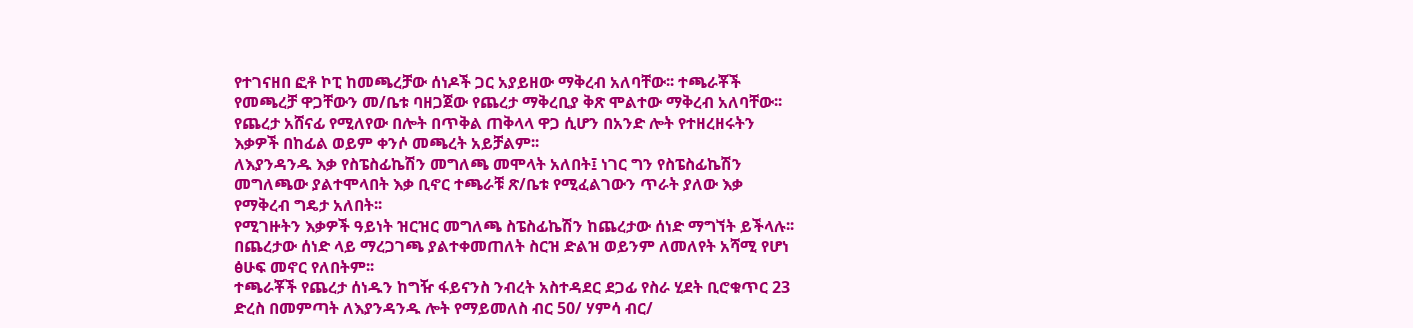የተገናዘበ ፎቶ ኮፒ ከመጫረቻው ሰነዶች ጋር አያይዘው ማቅረብ አለባቸው፡፡ ተጫራቾች የመጫረቻ ዋጋቸውን መ/ቤቱ ባዘጋጀው የጨረታ ማቅረቢያ ቅጽ ሞልተው ማቅረብ አለባቸው፡፡
የጨረታ አሸናፊ የሚለየው በሎት በጥቅል ጠቅላላ ዋጋ ሲሆን በአንድ ሎት የተዘረዘሩትን እቃዎች በከፊል ወይም ቀንሶ መጫረት አይቻልም፡፡
ለእያንዳንዱ እቃ የስፔስፊኬሽን መግለጫ መሞላት አለበት፤ ነገር ግን የስፔስፊኬሽን መግለጫው ያልተሞላበት እቃ ቢኖር ተጫራቹ ጽ/ቤቱ የሚፈልገውን ጥራት ያለው እቃ የማቅረብ ግዴታ አለበት፡፡
የሚገዙትን እቃዎች ዓይነት ዝርዝር መግለጫ ስፔስፊኬሽን ከጨረታው ሰነድ ማግኘት ይችላሉ፡፡
በጨረታው ሰነድ ላይ ማረጋገጫ ያልተቀመጠለት ስርዝ ድልዝ ወይንም ለመለየት አሻሚ የሆነ ፅሁፍ መኖር የለበትም፡፡
ተጫራቾች የጨረታ ሰነዱን ከግዥ ፋይናንስ ንብረት አስተዳደር ደጋፊ የስራ ሂደት ቢሮቁጥር 23 ድረስ በመምጣት ለእያንዳንዱ ሎት የማይመለስ ብር 50/ ሃምሳ ብር/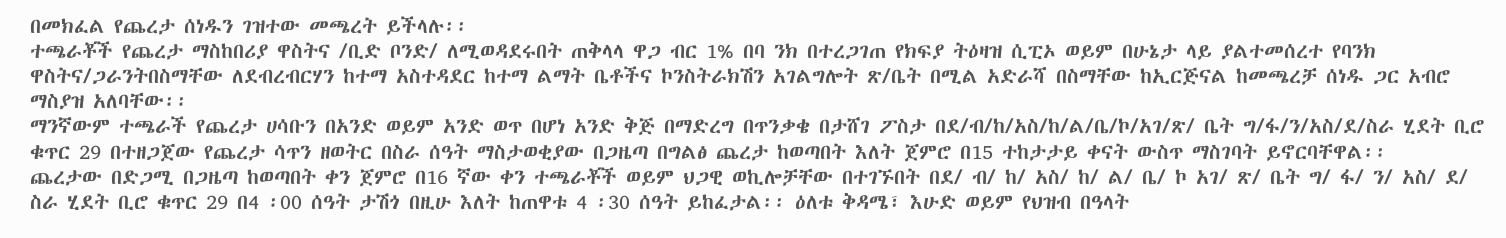በመክፈል የጨረታ ሰነዱን ገዝተው መጫረት ይችላሉ፡፡
ተጫራቾች የጨረታ ማስከበሪያ ዋስትና /ቢድ ቦንድ/ ለሚወዳደሩበት ጠቅላላ ዋጋ ብር 1% በባ ንክ በተረጋገጠ የክፍያ ትዕዛዝ ሲፒኦ ወይም በሁኔታ ላይ ያልተመሰረተ የባንክ ዋስትና/ጋራንትበስማቸው ለደብረብርሃን ከተማ አስተዳደር ከተማ ልማት ቤቶችና ኮንስትራክሽን አገልግሎት ጽ/ቤት በሚል አድራሻ በስማቸው ከኢርጅናል ከመጫረቻ ሰነዱ ጋር አብሮ ማስያዝ አለባቸው፡፡
ማንኛውም ተጫራች የጨረታ ሀሳቡን በአንድ ወይም አንድ ወጥ በሆነ አንድ ቅጅ በማድረግ በጥንቃቄ በታሸገ ፖስታ በደ/ብ/ከ/አስ/ከ/ል/ቤ/ኮ/አገ/ጽ/ ቤት ግ/ፋ/ን/አስ/ደ/ስራ ሂደት ቢሮ ቁጥር 29 በተዘጋጀው የጨረታ ሳጥን ዘወትር በስራ ሰዓት ማስታወቂያው በጋዜጣ በግልፅ ጨረታ ከወጣበት እለት ጀምሮ በ15 ተከታታይ ቀናት ውስጥ ማስገባት ይኖርባቸዋል፡፡
ጨረታው በድጋሚ በጋዜጣ ከወጣበት ቀን ጀምሮ በ16 ኛው ቀን ተጫራቾች ወይም ህጋዊ ወኪሎቻቸው በተገኙበት በደ/ ብ/ ከ/ አስ/ ከ/ ል/ ቤ/ ኮ አገ/ ጽ/ ቤት ግ/ ፋ/ ን/ አስ/ ደ/ ስራ ሂደት ቢሮ ቁጥር 29 በ4 ፡00 ሰዓት ታሽጎ በዚሁ እለት ከጠዋቱ 4 ፡30 ሰዓት ይከፈታል፡፡ ዕለቱ ቅዳሜ፣ እሁድ ወይም የህዝብ በዓላት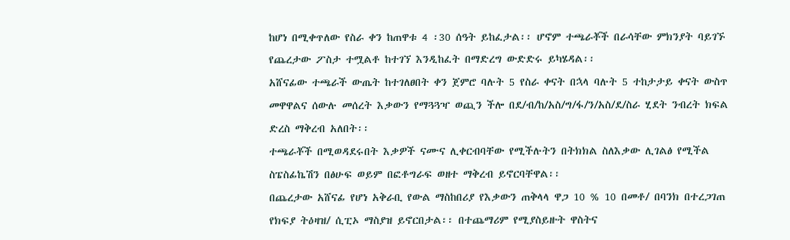ከሆነ በሚቀጥለው የስራ ቀን ከጠዋቱ 4 ፡30 ሰዓት ይከፈታል፡፡ ሆኖም ተጫራቾች በራሳቸው ምክንያት ባይገኙ የጨረታው ፖስታ ተሟልቶ ከተገኘ እንዲከፈት በማድረግ ውድድሩ ይካሄዳል፡፡
አሸናፊው ተጫራች ውጤት ከተገለፀበት ቀን ጀምሮ ባሉት 5 የስራ ቀናት በኋላ ባሉት 5 ተከታታይ ቀናት ውስጥ መዋዋልና ሰውሉ መሰረት እቃውን የማጓጓዣ ወጪን ችሎ በደ/ብ/ከ/አስ/ግ/ፋ/ን/አስ/ደ/ስራ ሂደት ንብረት ክፍል ድረስ ማቅረብ አለበት፡፡
ተጫራቾች በሚወዳደሩበት እቃዎች ናሙና ሊቀርብባቸው የሚችሉትን በትክክል ስለእቃው ሊገልፅ የሚችል ስፔስፊኬሽን በፅሁፍ ወይም በፎቶግራፍ ወዘተ ማቅረብ ይኖርባቸዋል፡፡
በጨረታው አሸናፊ የሆነ አቅራቢ የውል ማስከበሪያ የእቃውን ጠቅላላ ዋጋ 10 % 10 በመቶ/ በባንክ በተረጋገጠ የክፍያ ትዕዛዝ/ ሲፒኦ ማስያዝ ይኖርበታል፡፡ በተጨማሪም የሚያስይዙት ዋስትና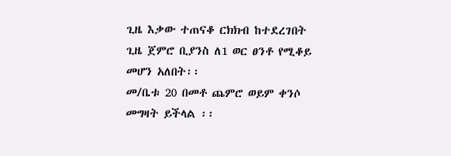ጊዜ እቃው ተጠናቆ ርክክብ ከተደረገበት ጊዜ ጀምሮ ቢያንስ ለ1 ወር ፀንቶ የሚቆይ መሆን አለበት፡፡
መ/ቤቱ 20 በመቶ ጨምሮ ወይም ቀንሶ መግዛት ይችላል ፡፡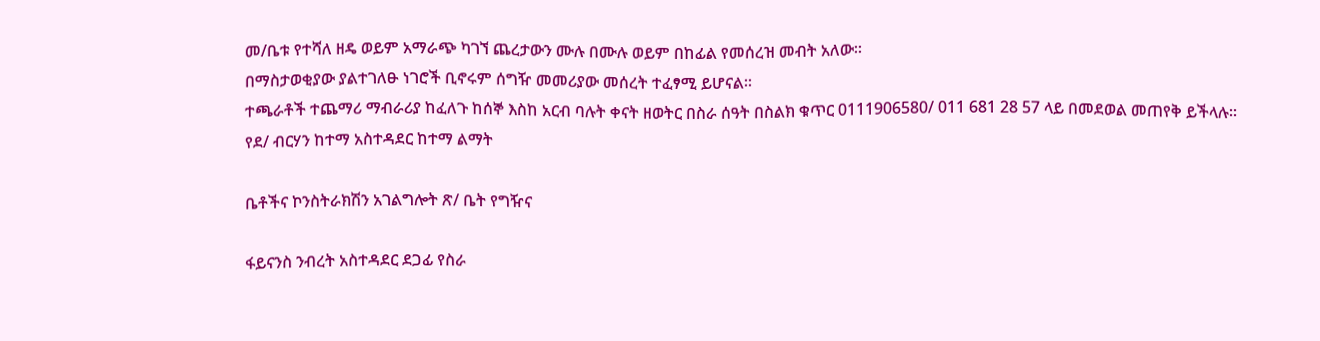መ/ቤቱ የተሻለ ዘዴ ወይም አማራጭ ካገኘ ጨረታውን ሙሉ በሙሉ ወይም በከፊል የመሰረዝ መብት አለው፡፡
በማስታወቂያው ያልተገለፁ ነገሮች ቢኖሩም ሰግዥ መመሪያው መሰረት ተፈፃሚ ይሆናል፡፡
ተጫራቶች ተጨማሪ ማብራሪያ ከፈለጉ ከሰኞ እስከ አርብ ባሉት ቀናት ዘወትር በስራ ሰዓት በስልክ ቁጥር 0111906580/ 011 681 28 57 ላይ በመደወል መጠየቅ ይችላሉ፡፡
የደ/ ብርሃን ከተማ አስተዳደር ከተማ ልማት

ቤቶችና ኮንስትራክሽን አገልግሎት ጽ/ ቤት የግዥና

ፋይናንስ ንብረት አስተዳደር ደጋፊ የስራ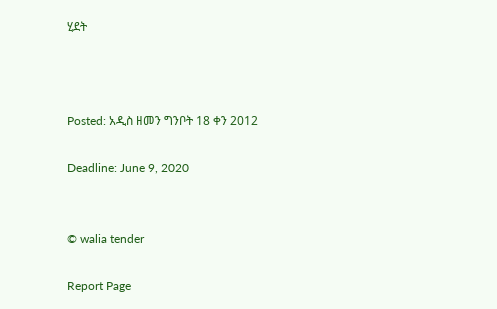ሂደት



Posted: አዲስ ዘመን ግንቦት 18 ቀን 2012

Deadline: June 9, 2020


© walia tender

Report Page